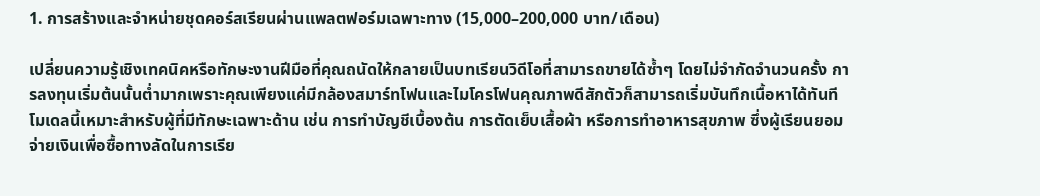1. การสร้างและจำหน่ายชุดคอร์สเรียนผ่านแพลตฟอร์มเฉพาะทาง (15,000–200,000 บาท/เดือน)

เปลี่ยนความรู้เชิงเทคนิคหรือทักษะงานฝีมือที่คุณถนัดให้กลายเป็นบทเรียนวิดีโอที่สามารถขายได้ซ้ำๆ โดยไม่จำกัดจำนวนครั้ง การลงทุนเริ่มต้นนั้นต่ำมากเพราะคุณเพียงแค่มีกล้องสมาร์ทโฟนและไมโครโฟนคุณภาพดีสักตัวก็สามารถเริ่มบันทึกเนื้อหาได้ทันที โมเดลนี้เหมาะสำหรับผู้ที่มีทักษะเฉพาะด้าน เช่น การทำบัญชีเบื้องต้น การตัดเย็บเสื้อผ้า หรือการทำอาหารสุขภาพ ซึ่งผู้เรียนยอมจ่ายเงินเพื่อซื้อทางลัดในการเรีย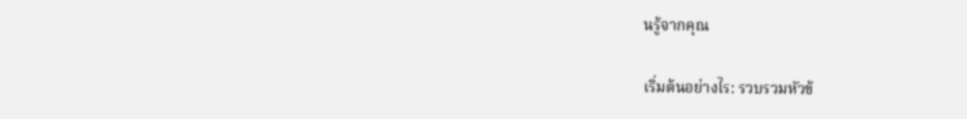นรู้จากคุณ

เริ่มต้นอย่างไร: รวบรวมหัวข้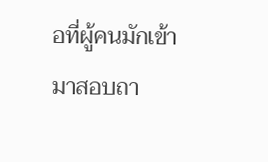อที่ผู้คนมักเข้ามาสอบถา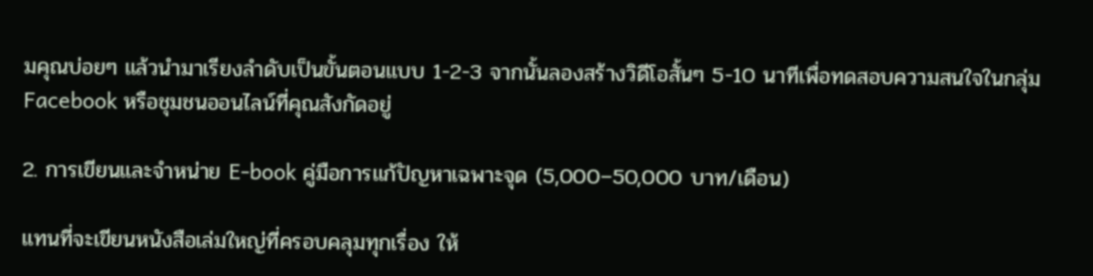มคุณบ่อยๆ แล้วนำมาเรียงลำดับเป็นขั้นตอนแบบ 1-2-3 จากนั้นลองสร้างวิดีโอสั้นๆ 5-10 นาทีเพื่อทดสอบความสนใจในกลุ่ม Facebook หรือชุมชนออนไลน์ที่คุณสังกัดอยู่

2. การเขียนและจำหน่าย E-book คู่มือการแก้ปัญหาเฉพาะจุด (5,000–50,000 บาท/เดือน)

แทนที่จะเขียนหนังสือเล่มใหญ่ที่ครอบคลุมทุกเรื่อง ให้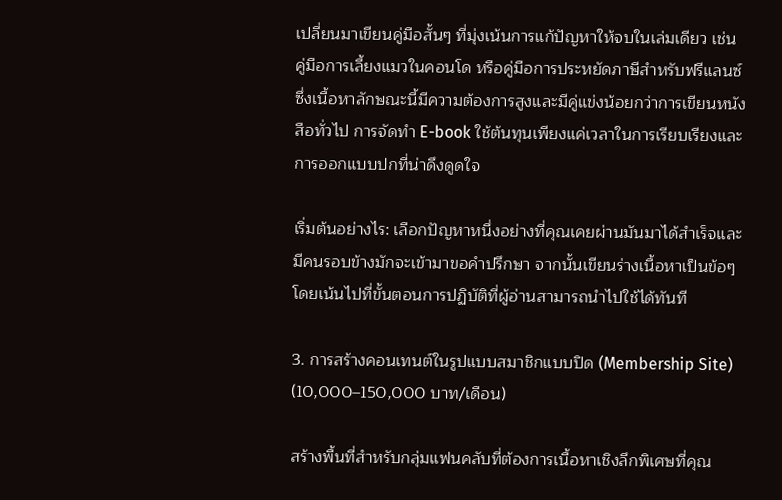เปลี่ยนมาเขียนคู่มือสั้นๆ ที่มุ่งเน้นการแก้ปัญหาให้จบในเล่มเดียว เช่น คู่มือการเลี้ยงแมวในคอนโด หรือคู่มือการประหยัดภาษีสำหรับฟรีแลนซ์ ซึ่งเนื้อหาลักษณะนี้มีความต้องการสูงและมีคู่แข่งน้อยกว่าการเขียนหนังสือทั่วไป การจัดทำ E-book ใช้ต้นทุนเพียงแค่เวลาในการเรียบเรียงและการออกแบบปกที่น่าดึงดูดใจ

เริ่มต้นอย่างไร: เลือกปัญหาหนึ่งอย่างที่คุณเคยผ่านมันมาได้สำเร็จและมีคนรอบข้างมักจะเข้ามาขอคำปรึกษา จากนั้นเขียนร่างเนื้อหาเป็นข้อๆ โดยเน้นไปที่ขั้นตอนการปฏิบัติที่ผู้อ่านสามารถนำไปใช้ได้ทันที

3. การสร้างคอนเทนต์ในรูปแบบสมาชิกแบบปิด (Membership Site) (10,000–150,000 บาท/เดือน)

สร้างพื้นที่สำหรับกลุ่มแฟนคลับที่ต้องการเนื้อหาเชิงลึกพิเศษที่คุณ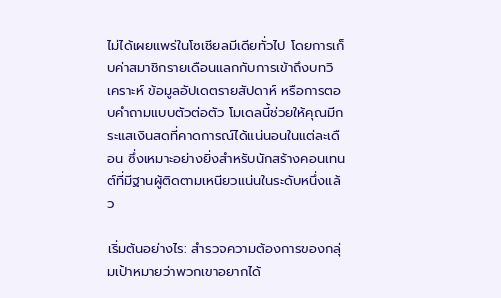ไม่ได้เผยแพร่ในโซเชียลมีเดียทั่วไป โดยการเก็บค่าสมาชิกรายเดือนแลกกับการเข้าถึงบทวิเคราะห์ ข้อมูลอัปเดตรายสัปดาห์ หรือการตอบคำถามแบบตัวต่อตัว โมเดลนี้ช่วยให้คุณมีกระแสเงินสดที่คาดการณ์ได้แน่นอนในแต่ละเดือน ซึ่งเหมาะอย่างยิ่งสำหรับนักสร้างคอนเทนต์ที่มีฐานผู้ติดตามเหนียวแน่นในระดับหนึ่งแล้ว

เริ่มต้นอย่างไร: สำรวจความต้องการของกลุ่มเป้าหมายว่าพวกเขาอยากได้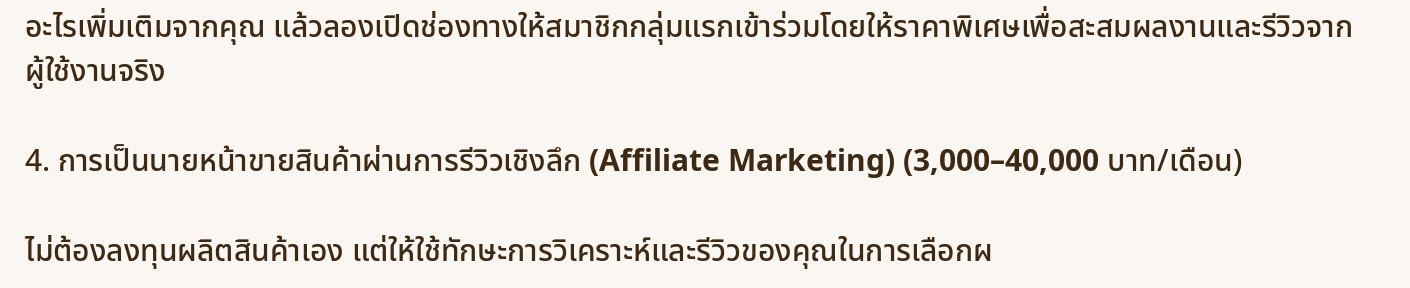อะไรเพิ่มเติมจากคุณ แล้วลองเปิดช่องทางให้สมาชิกกลุ่มแรกเข้าร่วมโดยให้ราคาพิเศษเพื่อสะสมผลงานและรีวิวจากผู้ใช้งานจริง

4. การเป็นนายหน้าขายสินค้าผ่านการรีวิวเชิงลึก (Affiliate Marketing) (3,000–40,000 บาท/เดือน)

ไม่ต้องลงทุนผลิตสินค้าเอง แต่ให้ใช้ทักษะการวิเคราะห์และรีวิวของคุณในการเลือกผ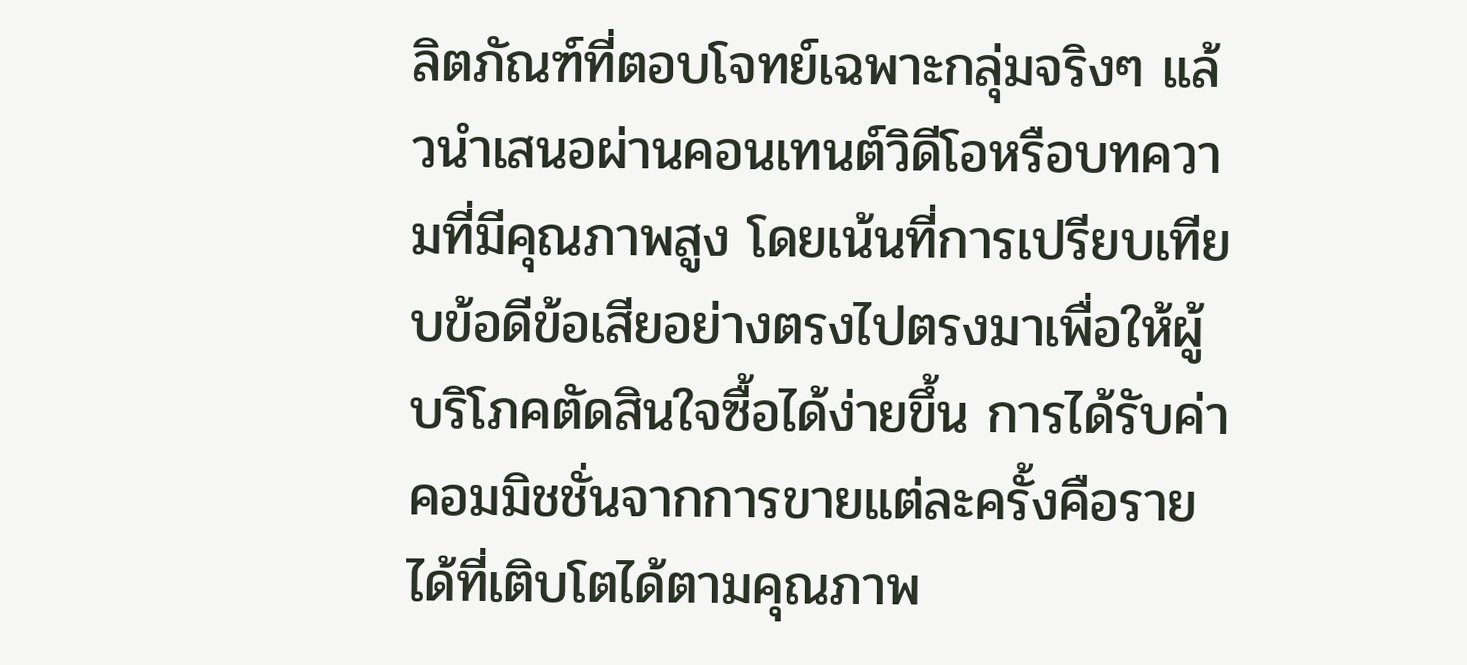ลิตภัณฑ์ที่ตอบโจทย์เฉพาะกลุ่มจริงๆ แล้วนำเสนอผ่านคอนเทนต์วิดีโอหรือบทความที่มีคุณภาพสูง โดยเน้นที่การเปรียบเทียบข้อดีข้อเสียอย่างตรงไปตรงมาเพื่อให้ผู้บริโภคตัดสินใจซื้อได้ง่ายขึ้น การได้รับค่าคอมมิชชั่นจากการขายแต่ละครั้งคือรายได้ที่เติบโตได้ตามคุณภาพ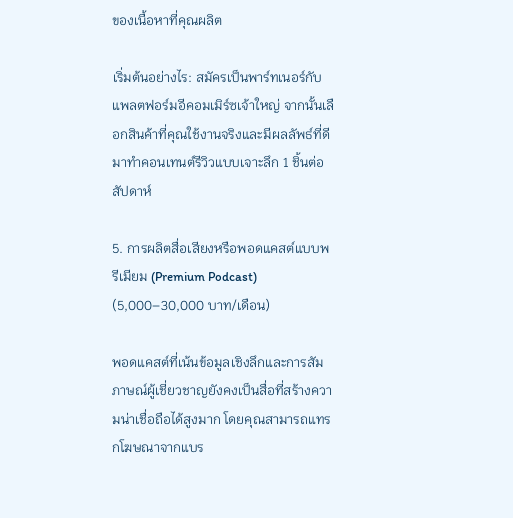ของเนื้อหาที่คุณผลิต

เริ่มต้นอย่างไร: สมัครเป็นพาร์ทเนอร์กับแพลตฟอร์มอีคอมเมิร์ซเจ้าใหญ่ จากนั้นเลือกสินค้าที่คุณใช้งานจริงและมีผลลัพธ์ที่ดีมาทำคอนเทนต์รีวิวแบบเจาะลึก 1 ชิ้นต่อสัปดาห์

5. การผลิตสื่อเสียงหรือพอดแคสต์แบบพรีเมียม (Premium Podcast) (5,000–30,000 บาท/เดือน)

พอดแคสต์ที่เน้นข้อมูลเชิงลึกและการสัมภาษณ์ผู้เชี่ยวชาญยังคงเป็นสื่อที่สร้างความน่าเชื่อถือได้สูงมาก โดยคุณสามารถแทรกโฆษณาจากแบร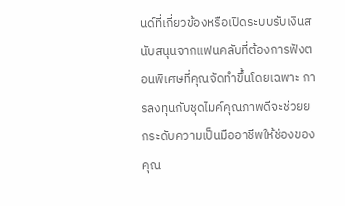นด์ที่เกี่ยวข้องหรือเปิดระบบรับเงินสนับสนุนจากแฟนคลับที่ต้องการฟังตอนพิเศษที่คุณจัดทำขึ้นโดยเฉพาะ การลงทุนกับชุดไมค์คุณภาพดีจะช่วยยกระดับความเป็นมืออาชีพให้ช่องของคุณ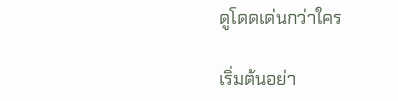ดูโดดเด่นกว่าใคร

เริ่มต้นอย่า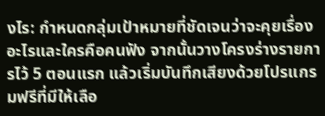งไร: กำหนดกลุ่มเป้าหมายที่ชัดเจนว่าจะคุยเรื่องอะไรและใครคือคนฟัง จากนั้นวางโครงร่างรายการไว้ 5 ตอนแรก แล้วเริ่มบันทึกเสียงด้วยโปรแกรมฟรีที่มีให้เลือ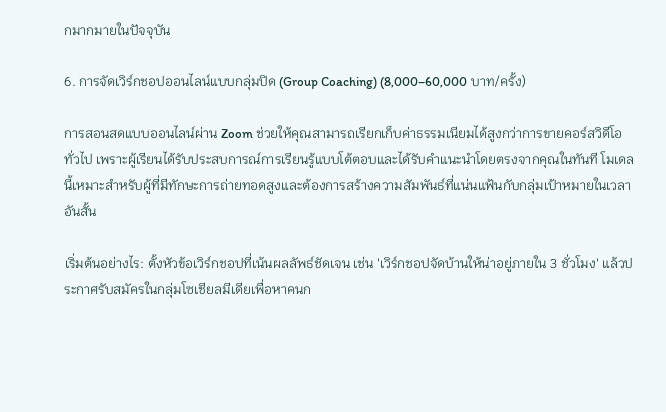กมากมายในปัจจุบัน

6. การจัดเวิร์กชอปออนไลน์แบบกลุ่มปิด (Group Coaching) (8,000–60,000 บาท/ครั้ง)

การสอนสดแบบออนไลน์ผ่าน Zoom ช่วยให้คุณสามารถเรียกเก็บค่าธรรมเนียมได้สูงกว่าการขายคอร์สวิดีโอทั่วไป เพราะผู้เรียนได้รับประสบการณ์การเรียนรู้แบบโต้ตอบและได้รับคำแนะนำโดยตรงจากคุณในทันที โมเดลนี้เหมาะสำหรับผู้ที่มีทักษะการถ่ายทอดสูงและต้องการสร้างความสัมพันธ์ที่แน่นแฟ้นกับกลุ่มเป้าหมายในเวลาอันสั้น

เริ่มต้นอย่างไร: ตั้งหัวข้อเวิร์กชอปที่เน้นผลลัพธ์ชัดเจน เช่น 'เวิร์กชอปจัดบ้านให้น่าอยู่ภายใน 3 ชั่วโมง' แล้วประกาศรับสมัครในกลุ่มโซเชียลมีเดียเพื่อหาคนก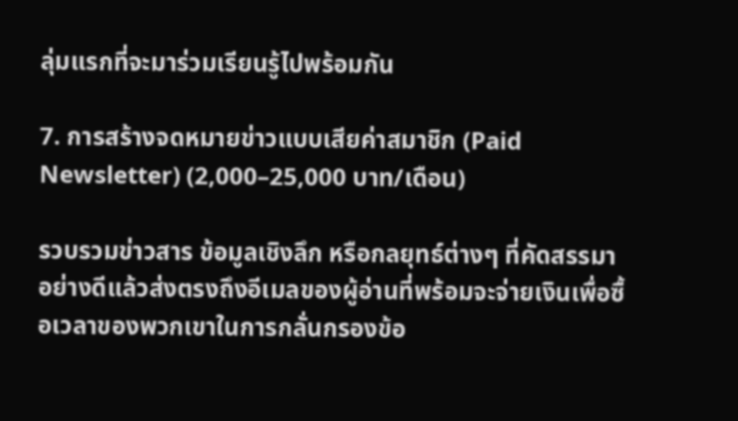ลุ่มแรกที่จะมาร่วมเรียนรู้ไปพร้อมกัน

7. การสร้างจดหมายข่าวแบบเสียค่าสมาชิก (Paid Newsletter) (2,000–25,000 บาท/เดือน)

รวบรวมข่าวสาร ข้อมูลเชิงลึก หรือกลยุทธ์ต่างๆ ที่คัดสรรมาอย่างดีแล้วส่งตรงถึงอีเมลของผู้อ่านที่พร้อมจะจ่ายเงินเพื่อซื้อเวลาของพวกเขาในการกลั่นกรองข้อ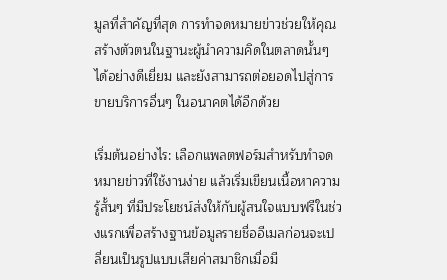มูลที่สำคัญที่สุด การทำจดหมายข่าวช่วยให้คุณสร้างตัวตนในฐานะผู้นำความคิดในตลาดนั้นๆ ได้อย่างดีเยี่ยม และยังสามารถต่อยอดไปสู่การขายบริการอื่นๆ ในอนาคตได้อีกด้วย

เริ่มต้นอย่างไร: เลือกแพลตฟอร์มสำหรับทำจดหมายข่าวที่ใช้งานง่าย แล้วเริ่มเขียนเนื้อหาความรู้สั้นๆ ที่มีประโยชน์ส่งให้กับผู้สนใจแบบฟรีในช่วงแรกเพื่อสร้างฐานข้อมูลรายชื่ออีเมลก่อนจะเปลี่ยนเป็นรูปแบบเสียค่าสมาชิกเมื่อมี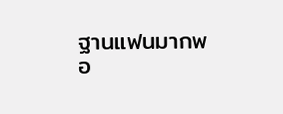ฐานแฟนมากพอ